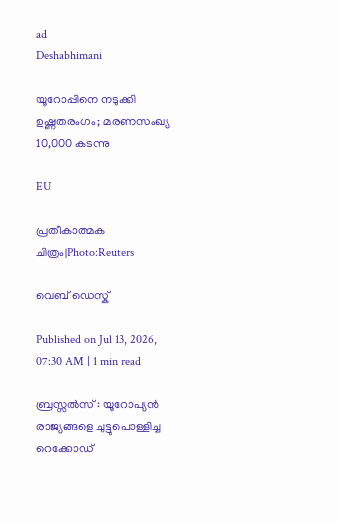ad
Deshabhimani

യൂറോപ്പിനെ നടുക്കി ഉഷ്ണതരംഗം; മരണസംഖ്യ 10,000 കടന്നു

EU

പ്രതീകാത്മക ചിത്രം|Photo:Reuters

വെബ് ഡെസ്ക്

Published on Jul 13, 2026, 07:30 AM | 1 min read

ബ്രസ്സൽസ് : യൂറോപ്യൻ രാജ്യങ്ങളെ ചുട്ടുപൊള്ളിച്ച റെക്കോഡ്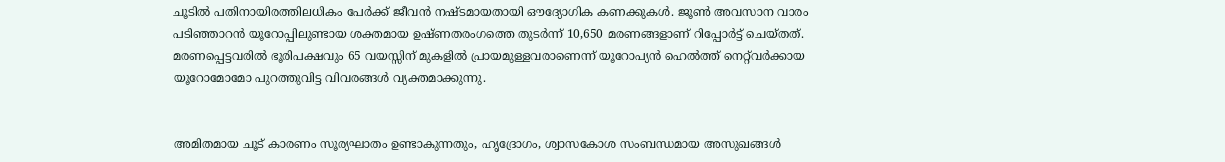ചൂടിൽ പതിനായിരത്തിലധികം പേർക്ക് ജീവൻ നഷ്ടമായതായി ഔദ്യോഗിക കണക്കുകൾ. ജൂൺ അവസാന വാരം പടിഞ്ഞാറൻ യൂറോപ്പിലുണ്ടായ ശക്തമായ ഉഷ്ണതരംഗത്തെ തുടർന്ന് 10,650 മരണങ്ങളാണ് റിപ്പോർട്ട് ചെയ്തത്. മരണപ്പെട്ടവരിൽ ഭൂരിപക്ഷവും 65 വയസ്സിന് മുകളിൽ പ്രായമുള്ളവരാണെന്ന് യൂറോപ്യൻ ഹെൽത്ത് നെറ്റ്‌വർക്കായ യൂറോമോമോ പുറത്തുവിട്ട വിവരങ്ങൾ വ്യക്തമാക്കുന്നു.


അമിതമായ ചൂട് കാരണം സൂര്യഘാതം ഉണ്ടാകുന്നതും, ഹൃദ്രോഗം, ശ്വാസകോശ സംബന്ധമായ അസുഖങ്ങൾ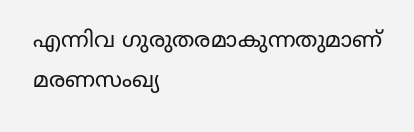എന്നിവ ഗുരുതരമാകുന്നതുമാണ് മരണസംഖ്യ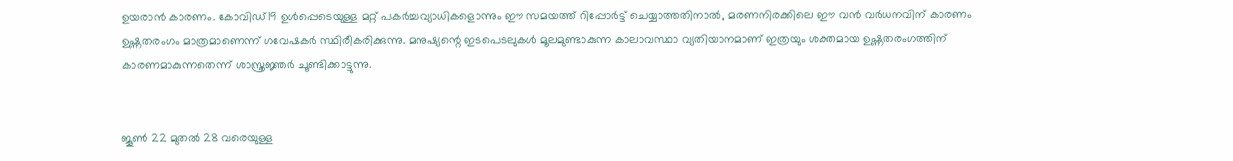ഉയരാൻ കാരണം. കോവിഡ്19 ഉൾപ്പെടെയുള്ള മറ്റ് പകർച്ചവ്യാധികളൊന്നും ഈ സമയത്ത് റിപ്പോർട്ട് ചെയ്യാത്തതിനാൽ, മരണനിരക്കിലെ ഈ വൻ വർധനവിന് കാരണം ഉഷ്ണതരംഗം മാത്രമാണെന്ന് ഗവേഷകർ സ്ഥിരീകരിക്കുന്നു. മനുഷ്യന്റെ ഇടപെടലുകൾ മൂലമുണ്ടാകുന്ന കാലാവസ്ഥാ വ്യതിയാനമാണ് ഇത്രയും ശക്തമായ ഉഷ്ണതരംഗത്തിന് കാരണമാകുന്നതെന്ന് ശാസ്ത്രജ്ഞർ ചൂണ്ടിക്കാട്ടുന്നു.


ജൂൺ 22 മുതൽ 28 വരെയുള്ള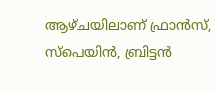ആഴ്ചയിലാണ് ഫ്രാൻസ്, സ്പെയിൻ, ബ്രിട്ടൻ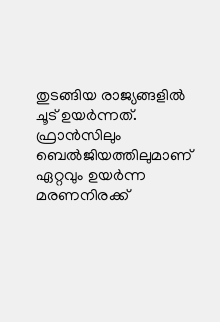തുടങ്ങിയ രാജ്യങ്ങളിൽ ചൂട് ഉയർന്നത്. ഫ്രാൻസിലും ബെൽജിയത്തിലുമാണ് ഏറ്റവും ഉയർന്ന മരണനിരക്ക്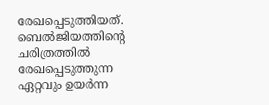രേഖപ്പെടുത്തിയത്. ബെൽജിയത്തിന്റെ ചരിത്രത്തിൽ രേഖപ്പെടുത്തുന്ന ഏറ്റവും ഉയർന്ന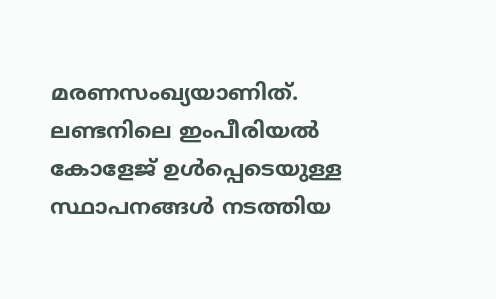മരണസംഖ്യയാണിത്. ലണ്ടനിലെ ഇംപീരിയൽ കോളേജ് ഉൾപ്പെടെയുള്ള സ്ഥാപനങ്ങൾ നടത്തിയ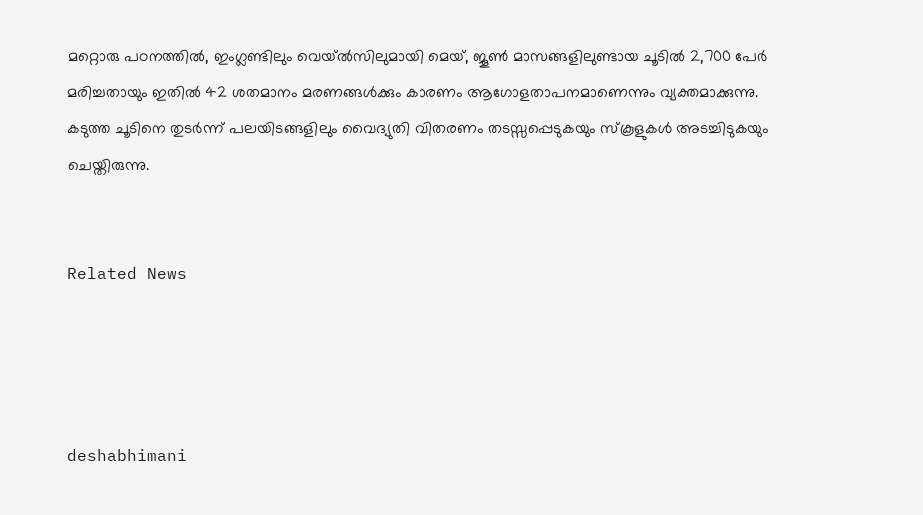മറ്റൊരു പഠനത്തിൽ, ഇംഗ്ലണ്ടിലും വെയ്ൽസിലുമായി മെയ്, ജൂൺ മാസങ്ങളിലുണ്ടായ ചൂടിൽ 2,700 പേർ മരിച്ചതായും ഇതിൽ 42 ശതമാനം മരണങ്ങൾക്കും കാരണം ആഗോളതാപനമാണെന്നും വ്യക്തമാക്കുന്നു. കടുത്ത ചൂടിനെ തുടർന്ന് പലയിടങ്ങളിലും വൈദ്യുതി വിതരണം തടസ്സപ്പെടുകയും സ്കൂളുകൾ അടച്ചിടുകയും ചെയ്തിരുന്നു.


Related News




deshabhimani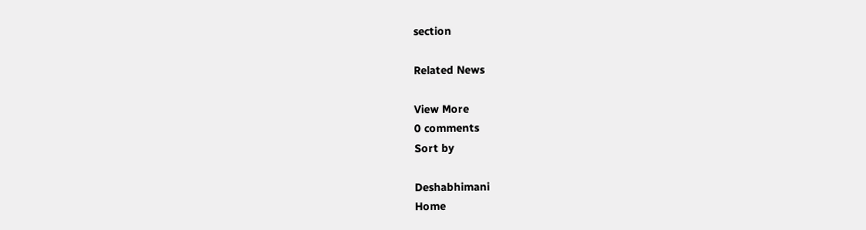section

Related News

View More
0 comments
Sort by

Deshabhimani
Home